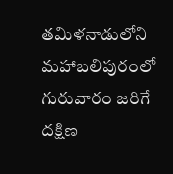తమిళనాడులోని మహాబలిపురంలో గురువారం జరిగే దక్షిణ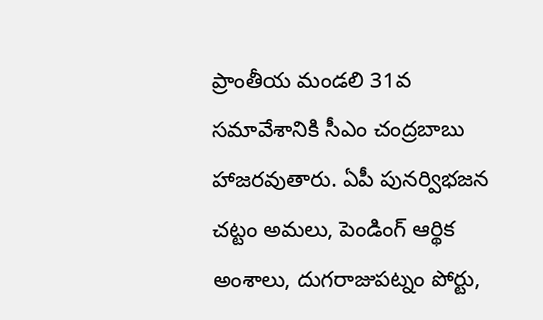ప్రాంతీయ మండలి 31వ సమావేశానికి సీఎం చంద్రబాబు హాజరవుతారు. ఏపీ పునర్విభజన చట్టం అమలు, పెండింగ్ ఆర్థిక అంశాలు, దుగరాజుపట్నం పోర్టు,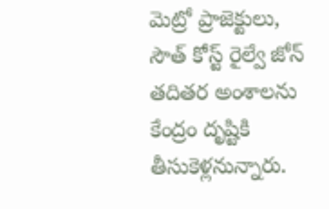మెట్రో ప్రాజెక్టులు, సౌత్ కోస్ట్ రైల్వే జోన్ తదితర అంశాలను కేంద్రం దృష్టికి తీసుకెళ్లనున్నారు.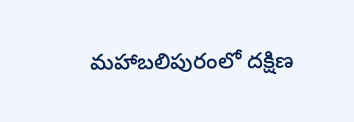మహాబలిపురంలో దక్షిణ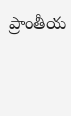ప్రాంతీయ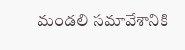మండలి సమావేశానికి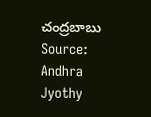చంద్రబాబు
Source: Andhra Jyothy